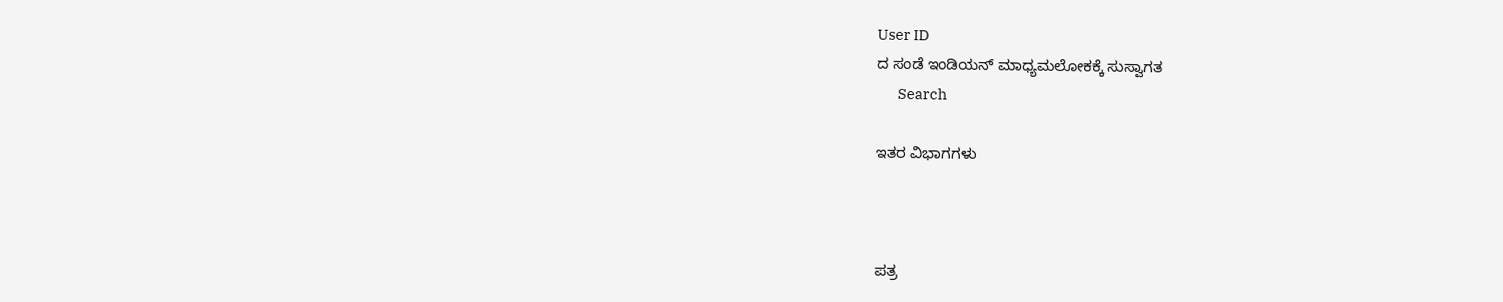User ID
ದ ಸಂಡೆ ಇಂಡಿಯನ್ ಮಾಧ್ಯಮಲೋಕಕ್ಕೆ ಸುಸ್ವಾಗತ
       Search

ಇತರ ವಿಭಾಗಗಳು



ಪತ್ರ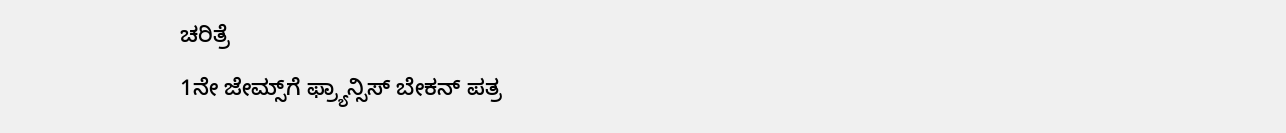ಚರಿತ್ರೆ
1ನೇ ಜೇಮ್ಸ್‌ಗೆ ಫ್ರ್ಯಾನ್ಸಿಸ್ ಬೇಕನ್ ಪತ್ರ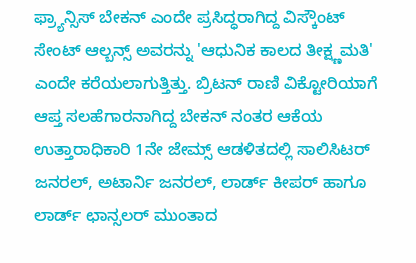ಫ್ರ್ಯಾನ್ಸಿಸ್ ಬೇಕನ್ ಎಂದೇ ಪ್ರಸಿದ್ಧರಾಗಿದ್ದ ವಿಸ್ಕೌಂಟ್ ಸೇಂಟ್ ಆಲ್ಬನ್ಸ್ ಅವರನ್ನು 'ಆಧುನಿಕ ಕಾಲದ ತೀಕ್ಷ್ಣಮತಿ' ಎಂದೇ ಕರೆಯಲಾಗುತ್ತಿತ್ತು. ಬ್ರಿಟನ್ ರಾಣಿ ವಿಕ್ಟೋರಿಯಾಗೆ ಆಪ್ತ ಸಲಹೆಗಾರನಾಗಿದ್ದ ಬೇಕನ್ ನಂತರ ಆಕೆಯ ಉತ್ತಾರಾಧಿಕಾರಿ 1ನೇ ಜೇಮ್ಸ್ ಆಡಳಿತದಲ್ಲಿ ಸಾಲಿಸಿಟರ್ ಜನರಲ್, ಅಟಾರ್ನಿ ಜನರಲ್, ಲಾರ್ಡ್ ಕೀಪರ್ ಹಾಗೂ ಲಾರ್ಡ್ ಛಾನ್ಸಲರ್ ಮುಂತಾದ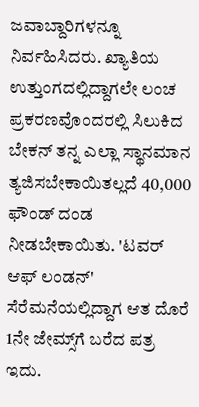ಜವಾಬ್ದಾರಿಗಳನ್ನೂ ನಿರ್ವಹಿಸಿದರು. ಖ್ಯಾತಿಯ ಉತ್ತುಂಗದಲ್ಲಿದ್ದಾಗಲೇ ಲಂಚ ಪ್ರಕರಣವೊಂದರಲ್ಲಿ ಸಿಲುಕಿದ ಬೇಕನ್ ತನ್ನ ಎಲ್ಲಾ ಸ್ಥಾನಮಾನ ತ್ಯಜಿಸಬೇಕಾಯಿತಲ್ಲದೆ 40,000 ಫೌಂಡ್ ದಂಡ ನೀಡಬೇಕಾಯಿತು. 'ಟವರ್ ಆಫ್ ಲಂಡನ್' ಸೆರೆಮನೆಯಲ್ಲಿದ್ದಾಗ ಆತ ದೊರೆ 1ನೇ ಜೇಮ್ಸ್‌ಗೆ ಬರೆದ ಪತ್ರ ಇದು.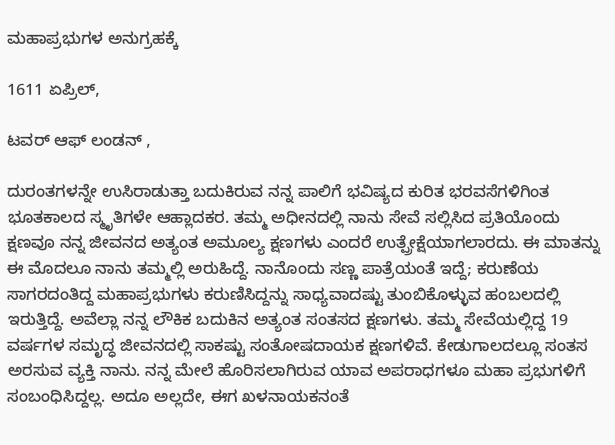ಮಹಾಪ್ರಭುಗಳ ಅನುಗ್ರಹಕ್ಕೆ

1611 ಏಪ್ರಿಲ್,

ಟವರ್ ಆಫ್ ಲಂಡನ್ ,

ದುರಂತಗಳನ್ನೇ ಉಸಿರಾಡುತ್ತಾ ಬದುಕಿರುವ ನನ್ನ ಪಾಲಿಗೆ ಭವಿಷ್ಯದ ಕುರಿತ ಭರವಸೆಗಳಿಗಿಂತ ಭೂತಕಾಲದ ಸ್ಮೃತಿಗಳೇ ಆಹ್ಲಾದಕರ. ತಮ್ಮ ಅಧೀನದಲ್ಲಿ ನಾನು ಸೇವೆ ಸಲ್ಲಿಸಿದ ಪ್ರತಿಯೊಂದು ಕ್ಷಣವೂ ನನ್ನ ಜೀವನದ ಅತ್ಯಂತ ಅಮೂಲ್ಯ ಕ್ಷಣಗಳು ಎಂದರೆ ಉತ್ಪ್ರೇಕ್ಷೆಯಾಗಲಾರದು. ಈ ಮಾತನ್ನು ಈ ಮೊದಲೂ ನಾನು ತಮ್ಮಲ್ಲಿ ಅರುಹಿದ್ದೆ. ನಾನೊಂದು ಸಣ್ಣ ಪಾತ್ರೆಯಂತೆ ಇದ್ದೆ; ಕರುಣೆಯ ಸಾಗರದಂತಿದ್ದ ಮಹಾಪ್ರಭುಗಳು ಕರುಣಿಸಿದ್ದನ್ನು ಸಾಧ್ಯವಾದಷ್ಟು ತುಂಬಿಕೊಳ್ಳುವ ಹಂಬಲದಲ್ಲಿ ಇರುತ್ತಿದ್ದೆ. ಅವೆಲ್ಲಾ ನನ್ನ ಲೌಕಿಕ ಬದುಕಿನ ಅತ್ಯಂತ ಸಂತಸದ ಕ್ಷಣಗಳು. ತಮ್ಮ ಸೇವೆಯಲ್ಲಿದ್ದ 19 ವರ್ಷಗಳ ಸಮೃದ್ಧ ಜೀವನದಲ್ಲಿ ಸಾಕಷ್ಟು ಸಂತೋಷದಾಯಕ ಕ್ಷಣಗಳಿವೆ. ಕೇಡುಗಾಲದಲ್ಲೂ ಸಂತಸ ಅರಸುವ ವ್ಯಕ್ತಿ ನಾನು. ನನ್ನ ಮೇಲೆ ಹೊರಿಸಲಾಗಿರುವ ಯಾವ ಅಪರಾಧಗಳೂ ಮಹಾ ಪ್ರಭುಗಳಿಗೆ ಸಂಬಂಧಿಸಿದ್ದಲ್ಲ. ಅದೂ ಅಲ್ಲದೇ, ಈಗ ಖಳನಾಯಕನಂತೆ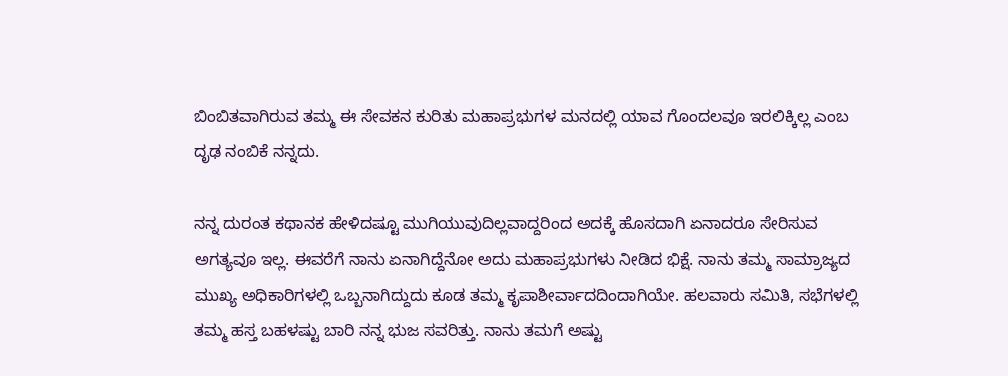ಬಿಂಬಿತವಾಗಿರುವ ತಮ್ಮ ಈ ಸೇವಕನ ಕುರಿತು ಮಹಾಪ್ರಭುಗಳ ಮನದಲ್ಲಿ ಯಾವ ಗೊಂದಲವೂ ಇರಲಿಕ್ಕಿಲ್ಲ ಎಂಬ ದೃಢ ನಂಬಿಕೆ ನನ್ನದು.

ನನ್ನ ದುರಂತ ಕಥಾನಕ ಹೇಳಿದಷ್ಟೂ ಮುಗಿಯುವುದಿಲ್ಲವಾದ್ದರಿಂದ ಅದಕ್ಕೆ ಹೊಸದಾಗಿ ಏನಾದರೂ ಸೇರಿಸುವ ಅಗತ್ಯವೂ ಇಲ್ಲ. ಈವರೆಗೆ ನಾನು ಏನಾಗಿದ್ದೆನೋ ಅದು ಮಹಾಪ್ರಭುಗಳು ನೀಡಿದ ಭಿಕ್ಷೆ. ನಾನು ತಮ್ಮ ಸಾಮ್ರಾಜ್ಯದ ಮುಖ್ಯ ಅಧಿಕಾರಿಗಳಲ್ಲಿ ಒಬ್ಬನಾಗಿದ್ದುದು ಕೂಡ ತಮ್ಮ ಕೃಪಾಶೀರ್ವಾದದಿಂದಾಗಿಯೇ. ಹಲವಾರು ಸಮಿತಿ, ಸಭೆಗಳಲ್ಲಿ ತಮ್ಮ ಹಸ್ತ ಬಹಳಷ್ಟು ಬಾರಿ ನನ್ನ ಭುಜ ಸವರಿತ್ತು. ನಾನು ತಮಗೆ ಅಷ್ಟು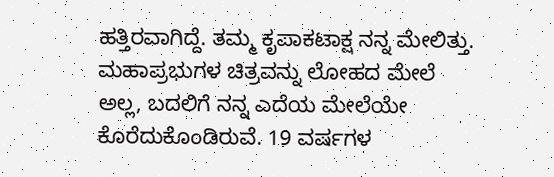ಹತ್ತಿರವಾಗಿದ್ದೆ. ತಮ್ಮ ಕೃಪಾಕಟಾಕ್ಷ ನನ್ನ ಮೇಲಿತ್ತು. ಮಹಾಪ್ರಭುಗಳ ಚಿತ್ರವನ್ನು ಲೋಹದ ಮೇಲೆ ಅಲ್ಲ, ಬದಲಿಗೆ ನನ್ನ ಎದೆಯ ಮೇಲೆಯೇ ಕೊರೆದುಕೊಂಡಿರುವೆ. 19 ವರ್ಷಗಳ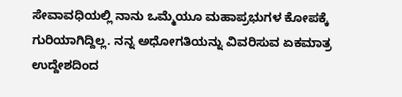ಸೇವಾವಧಿಯಲ್ಲಿ ನಾನು ಒಮ್ಮೆಯೂ ಮಹಾಪ್ರಭುಗಳ ಕೋಪಕ್ಕೆ ಗುರಿಯಾಗಿದ್ದಿಲ್ಲ. ನನ್ನ ಅಧೋಗತಿಯನ್ನು ವಿವರಿಸುವ ಏಕಮಾತ್ರ ಉದ್ದೇಶದಿಂದ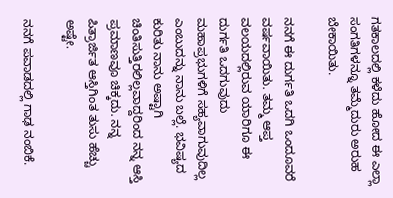ಗತಕಾಲದಲ್ಲಿ ಕಳೆದು ಹೋದ ಈ ಎಲ್ಲಾ ಸಂಗತಿಗಳನ್ನೂ ತಮ್ಮೆದುರು ಅರುಹ ಬೇಕಾಯಿತು.

ನನಗೆ ಈ ದುರ್ಗತಿ ಒದಗಿ ಒಂದೂವರೆ ವರ್ಷವಾಯಿತು. ತಮ್ಮ ಆಪ್ತ ವಲಯದಲ್ಲಿರುವ ಯಾರಿಗೂ ಈ ದುರ್ಗತಿ ಒದಗುವುದು ಮಹಾಪ್ರಭುಗಳಿಗೆ ಸಹ್ಯವಾಗುವುದಿಲ್ಲ ಎಂಬುದನ್ನು ನಾನು ಬಲ್ಲೆ. ಭವಿಷ್ಯದ ಕುರಿತು ನಾನು ಅಷ್ಟಾಗಿ ಚಿಂತಿಸುತ್ತಿರಲಿಲ್ಲವಾದ್ದರಿಂದ ನನ್ನ ಆಸ್ತಿ ಪ್ರಮಾಣವೂ ಚಿಕ್ಕದು. ನನ್ನ ಪಿತ್ರಾರ್ಜಿತ ಆಸ್ತಿಗಿಂತ ತುಸು ಹೆಚ್ಚು ಅಷ್ಟೇ.

ನನಗೆ ಪವಾಡದಲ್ಲಿ ಗಾಢ ನಂಬಿಕೆ.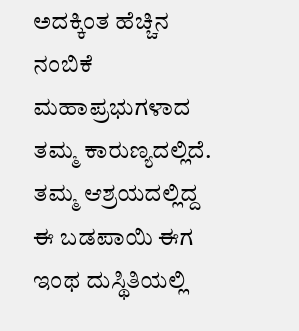ಅದಕ್ಕಿಂತ ಹೆಚ್ಚಿನ ನಂಬಿಕೆ ಮಹಾಪ್ರಭುಗಳಾದ ತಮ್ಮ ಕಾರುಣ್ಯದಲ್ಲಿದೆ. ತಮ್ಮ ಆಶ್ರಯದಲ್ಲಿದ್ದ ಈ ಬಡಪಾಯಿ ಈಗ ಇಂಥ ದುಸ್ಥಿತಿಯಲ್ಲಿ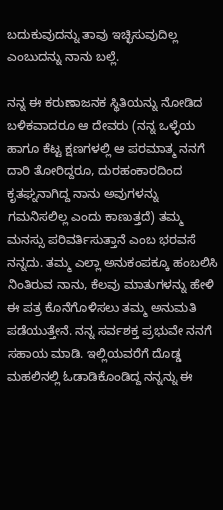ಬದುಕುವುದನ್ನು ತಾವು ಇಚ್ಛಿಸುವುದಿಲ್ಲ ಎಂಬುದನ್ನು ನಾನು ಬಲ್ಲೆ.

ನನ್ನ ಈ ಕರುಣಾಜನಕ ಸ್ಥಿತಿಯನ್ನು ನೋಡಿದ ಬಳಿಕವಾದರೂ ಆ ದೇವರು (ನನ್ನ ಒಳ್ಳೆಯ ಹಾಗೂ ಕೆಟ್ಟ ಕ್ಷಣಗಳಲ್ಲಿ ಆ ಪರಮಾತ್ಮ ನನಗೆ ದಾರಿ ತೋರಿದ್ದರೂ, ದುರಹಂಕಾರದಿಂದ ಕೃತಘ್ನನಾಗಿದ್ದ ನಾನು ಅವುಗಳನ್ನು ಗಮನಿಸಲಿಲ್ಲ ಎಂದು ಕಾಣುತ್ತದೆ) ತಮ್ಮ ಮನಸ್ಸು ಪರಿವರ್ತಿಸುತ್ತಾನೆ ಎಂಬ ಭರವಸೆ ನನ್ನದು. ತಮ್ಮ ಎಲ್ಲಾ ಅನುಕಂಪಕ್ಕೂ ಹಂಬಲಿಸಿ ನಿಂತಿರುವ ನಾನು, ಕೆಲವು ಮಾತುಗಳನ್ನು ಹೇಳಿ ಈ ಪತ್ರ ಕೊನೆಗೊಳಿಸಲು ತಮ್ಮ ಅನುಮತಿ ಪಡೆಯುತ್ತೇನೆ. ನನ್ನ ಸರ್ವಶಕ್ತ ಪ್ರಭುವೇ ನನಗೆ ಸಹಾಯ ಮಾಡಿ. ಇಲ್ಲಿಯವರೆಗೆ ದೊಡ್ಡ ಮಹಲಿನಲ್ಲಿ ಓಡಾಡಿಕೊಂಡಿದ್ದ ನನ್ನನ್ನು ಈ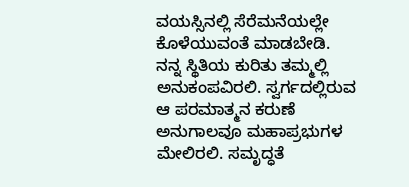ವಯಸ್ಸಿನಲ್ಲಿ ಸೆರೆಮನೆಯಲ್ಲೇ ಕೊಳೆಯುವಂತೆ ಮಾಡಬೇಡಿ. ನನ್ನ ಸ್ಥಿತಿಯ ಕುರಿತು ತಮ್ಮಲ್ಲಿ ಅನುಕಂಪವಿರಲಿ. ಸ್ವರ್ಗದಲ್ಲಿರುವ ಆ ಪರಮಾತ್ಮನ ಕರುಣೆ ಅನುಗಾಲವೂ ಮಹಾಪ್ರಭುಗಳ ಮೇಲಿರಲಿ. ಸಮೃದ್ಧತೆ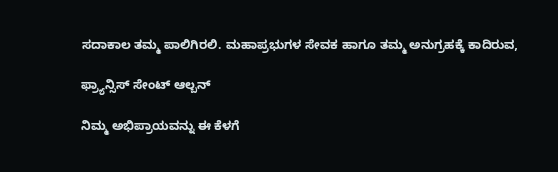ಸದಾಕಾಲ ತಮ್ಮ ಪಾಲಿಗಿರಲಿ. ಮಹಾಪ್ರಭುಗಳ ಸೇವಕ ಹಾಗೂ ತಮ್ಮ ಅನುಗ್ರಹಕ್ಕೆ ಕಾದಿರುವ,

ಫ್ರ್ಯಾನ್ಸಿಸ್ ಸೇಂಟ್ ಆಲ್ಬನ್

ನಿಮ್ಮ ಅಭಿಪ್ರಾಯವನ್ನು ಈ ಕೆಳಗೆ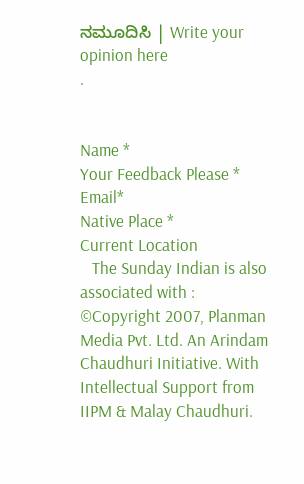ನಮೂದಿಸಿ | Write your opinion here
.


Name *
Your Feedback Please *
Email*
Native Place *
Current Location
   The Sunday Indian is also associated with :
©Copyright 2007, Planman Media Pvt. Ltd. An Arindam Chaudhuri Initiative. With Intellectual Support from IIPM & Malay Chaudhuri.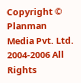Copyright © Planman Media Pvt. Ltd. 2004-2006 All Rights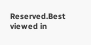Reserved.Best viewed in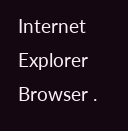Internet Explorer Browser .